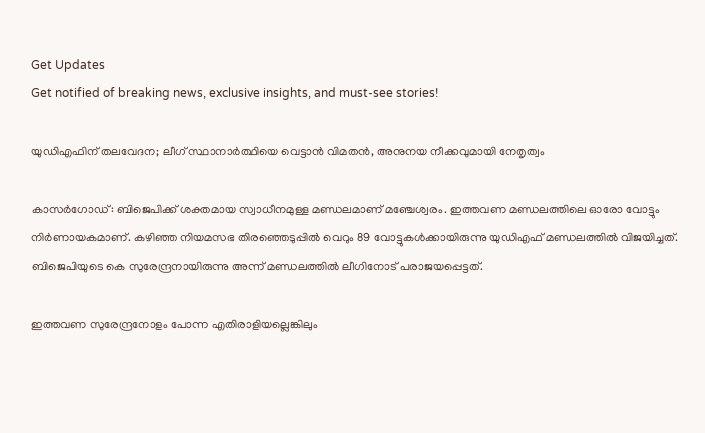Get Updates
Get notified of breaking news, exclusive insights, and must-see stories!

യുഡിഎഫിന് തലവേദന; ലീഗ് സ്ഥാനാര്‍ത്ഥിയെ വെട്ടാന്‍ വിമതന്‍, അനുനയ നീക്കവുമായി നേതൃത്വം

കാസര്‍ഗോഡ്: ബിജെപിക്ക് ശക്തമായ സ്വാധീനമുള്ള മണ്ഡലമാണ് മഞ്ചേശ്വരം. ഇത്തവണ മണ്ഡലത്തിലെ ഓരോ വോട്ടും നിര്‍ണായകമാണ്. കഴിഞ്ഞ നിയമസഭ തിരഞ്ഞെടുപ്പില്‍ വെറും 89 വോട്ടുകള്‍ക്കായിരുന്നു യുഡിഎഫ് മണ്ഡലത്തില്‍ വിജയിച്ചത്. ബിജെപിയുടെ കെ സുരേന്ദ്രനായിരുന്നു അന്ന് മണ്ഡലത്തില്‍ ലീഗിനോട് പരാജയപ്പെട്ടത്.

ഇത്തവണ സുരേന്ദ്രനോളം പോന്ന എതിരാളിയല്ലെങ്കിലും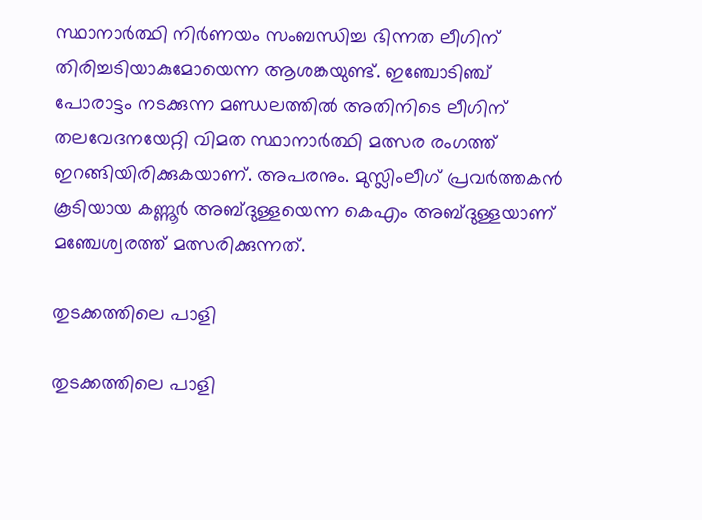സ്ഥാനാര്‍ത്ഥി നിര്‍ണയം സംബന്ധിച്ച ഭിന്നത ലീഗിന് തിരിച്ചടിയാകുമോയെന്ന ആശങ്കയുണ്ട്. ഇഞ്ചോടിഞ്ച് പോരാട്ടം നടക്കുന്ന മണ്ഡലത്തില്‍ അതിനിടെ ലീഗിന് തലവേദനയേറ്റി വിമത സ്ഥാനാര്‍ത്ഥി മത്സര രംഗത്ത് ഇറങ്ങിയിരിക്കുകയാണ്. അപരനും. മുസ്ലിംലീഗ് പ്രവർത്തകൻ കൂടിയായ കണ്ണൂർ അബ്ദുള്ളയെന്ന കെഎം അബ്ദുള്ളയാണ് മഞ്ചേശ്വരത്ത് മത്സരിക്കുന്നത്.

തുടക്കത്തിലെ പാളി

തുടക്കത്തിലെ പാളി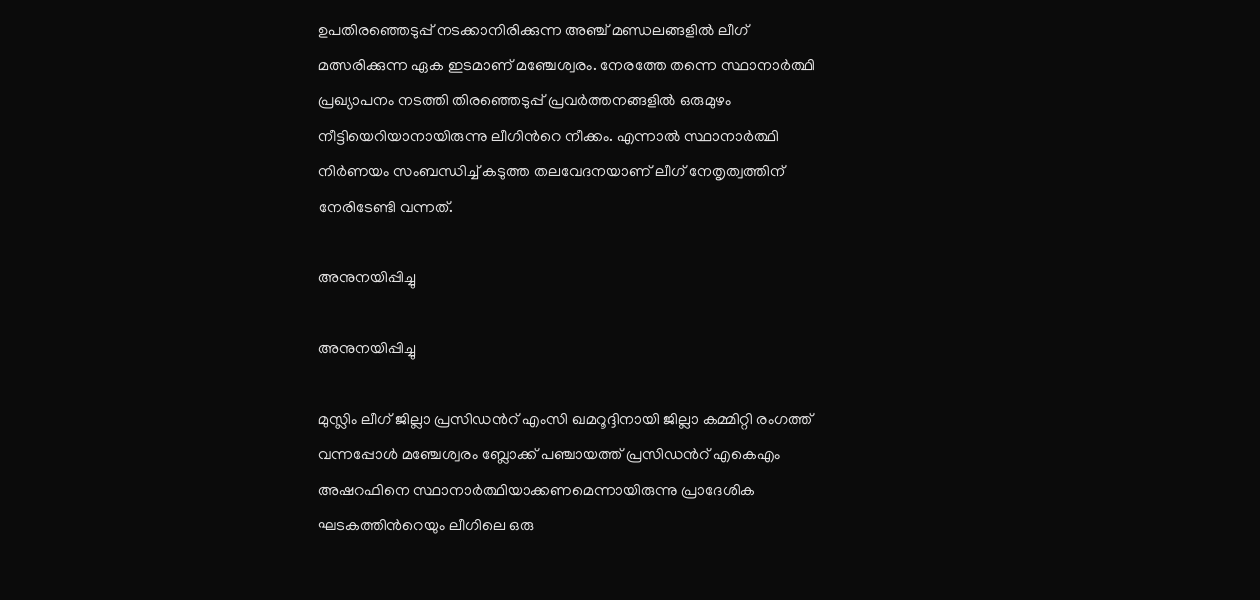ഉപതിരഞ്ഞെടുപ്പ് നടക്കാനിരിക്കുന്ന അഞ്ച് മണ്ഡലങ്ങളില്‍ ലീഗ് മത്സരിക്കുന്ന ഏക ഇടമാണ് മഞ്ചേശ്വരം. നേരത്തേ തന്നെ സ്ഥാനാര്‍ത്ഥി പ്രഖ്യാപനം നടത്തി തിരഞ്ഞെടുപ്പ് പ്രവര്‍ത്തനങ്ങളില്‍ ഒരുമുഴം നീട്ടിയെറിയാനായിരുന്നു ലീഗിന്‍റെ നീക്കം. എന്നാല്‍ സ്ഥാനാര്‍ത്ഥി നിര്‍ണയം സംബന്ധിച്ച് കടുത്ത തലവേദനയാണ് ലീഗ് നേതൃത്വത്തിന് നേരിടേണ്ടി വന്നത്.

അനുനയിപ്പിച്ചു

അനുനയിപ്പിച്ചു

മുസ്ലിം ലീഗ് ജില്ലാ പ്രസിഡന്‍റ് എംസി ഖമറൂദ്ദിനായി ജില്ലാ കമ്മിറ്റി രംഗത്ത് വന്നപ്പോള്‍ മഞ്ചേശ്വരം ബ്ലോക്ക് പഞ്ചായത്ത് പ്രസിഡന്‍റ് എകെഎം അഷറഫിനെ സ്ഥാനാര്‍ത്ഥിയാക്കണമെന്നായിരുന്നു പ്രാദേശിക ഘടകത്തിന്‍റെയും ലീഗിലെ ഒരു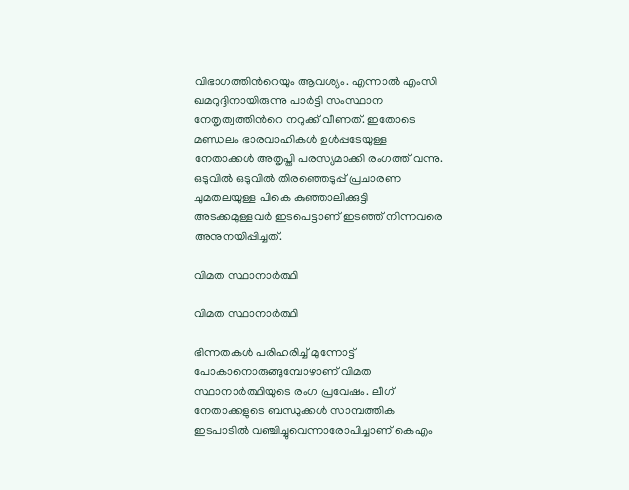വിഭാഗത്തിന്‍റെയും ആവശ്യം. എന്നാല്‍ എംസി ഖമറുദ്ദിനായിരുന്നു പാര്‍ട്ടി സംസ്ഥാന നേതൃത്വത്തിന്‍റെ നറുക്ക് വീണത്. ഇതോടെ മണ്ഡലം ഭാരവാഹികള്‍ ഉള്‍പ്പടേയുള്ള നേതാക്കള്‍ അതൃപ്തി പരസ്യമാക്കി രംഗത്ത് വന്നു. ഒടുവില്‍ ഒടുവില്‍ തിരഞ്ഞെടുപ്പ് പ്രചാരണ ചുമതലയുള്ള പികെ കുഞ്ഞാലിക്കുട്ടി അടക്കമുള്ളവര്‍ ഇടപെട്ടാണ് ഇടഞ്ഞ് നിന്നവരെ അനുനയിപ്പിച്ചത്.

വിമത സ്ഥാനാര്‍ത്ഥി

വിമത സ്ഥാനാര്‍ത്ഥി

ഭിന്നതകള്‍ പരിഹരിച്ച് മുന്നോട്ട് പോകാനൊരുങ്ങുമ്പോഴാണ് വിമത സ്ഥാനാര്‍ത്ഥിയുടെ രംഗ പ്രവേഷം. ലീഗ് നേതാക്കളുടെ ബന്ധുക്കള്‍ സാമ്പത്തിക ഇടപാടില്‍ വഞ്ചിച്ചുവെന്നാരോപിച്ചാണ് കെഎം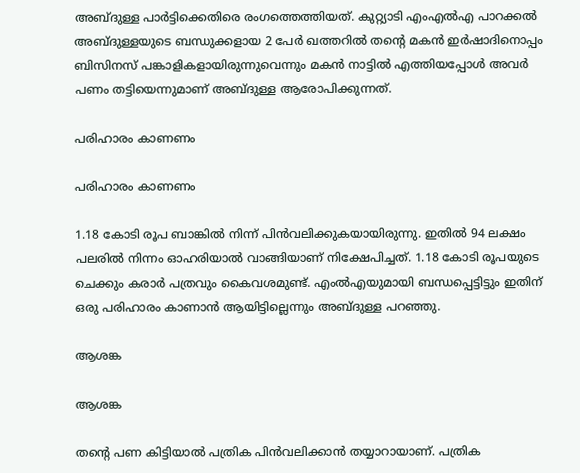അബ്ദുള്ള പാര്‍ട്ടിക്കെതിരെ രംഗത്തെത്തിയത്. കുറ്റ്യാടി എംഎൽഎ പാറക്കൽ അബ്ദുള്ളയുടെ ബന്ധുക്കളായ 2 പേർ ഖത്തറിൽ തന്റെ മകൻ ഇർഷാദിനൊപ്പം ബിസിനസ് പങ്കാളികളായിരുന്നുവെന്നും മകന്‍ നാട്ടില്‍ എത്തിയപ്പോള്‍ അവര്‍ പണം തട്ടിയെന്നുമാണ് അബ്ദുള്ള ആരോപിക്കുന്നത്.

പരിഹാരം കാണണം

പരിഹാരം കാണണം

1.18 കോടി രൂപ ബാങ്കില്‍ നിന്ന് പിന്‍വലിക്കുകയായിരുന്നു. ഇതില്‍ 94 ലക്ഷം പലരില്‍ നിന്നം ഓഹരിയാല്‍ വാങ്ങിയാണ് നിക്ഷേപിച്ചത്. 1.18 കോടി രൂപയുടെ ചെക്കും കരാര്‍ പത്രവും കൈവശമുണ്ട്. എംല്‍എയുമായി ബന്ധപ്പെട്ടിട്ടും ഇതിന് ഒരു പരിഹാരം കാണാന്‍ ആയിട്ടില്ലെന്നും അബ്ദുള്ള പറഞ്ഞു.

ആശങ്ക

ആശങ്ക

തന്‍റെ പണ കിട്ടിയാല്‍ പത്രിക പിന്‍വലിക്കാന്‍ തയ്യാറായാണ്. പത്രിക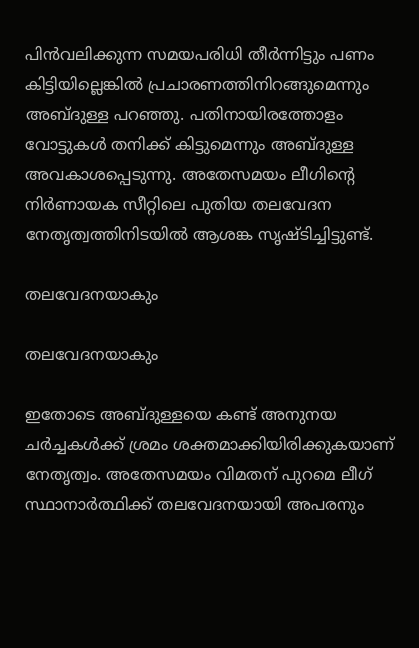പിൻവലിക്കുന്ന സമയപരിധി തീർന്നിട്ടും പണം കിട്ടിയില്ലെങ്കിൽ പ്രചാരണത്തിനിറങ്ങുമെന്നും അബ്ദുള്ള പറഞ്ഞു. പതിനായിരത്തോളം വോട്ടുകള്‍ തനിക്ക് കിട്ടുമെന്നും അബ്ദുള്ള അവകാശപ്പെടുന്നു. അതേസമയം ലീഗിന്‍റെ നിര്‍ണായക സീറ്റിലെ പുതിയ തലവേദന നേതൃത്വത്തിനിടയില്‍ ആശങ്ക സൃഷ്ടിച്ചിട്ടുണ്ട്.

തലവേദനയാകും

തലവേദനയാകും

ഇതോടെ അബ്ദുള്ളയെ കണ്ട് അനുനയ ചര്‍ച്ചകള്‍ക്ക് ശ്രമം ശക്തമാക്കിയിരിക്കുകയാണ് നേതൃത്വം. അതേസമയം വിമതന് പുറമെ ലീഗ് സ്ഥാനാര്‍ത്ഥിക്ക് തലവേദനയായി അപരനും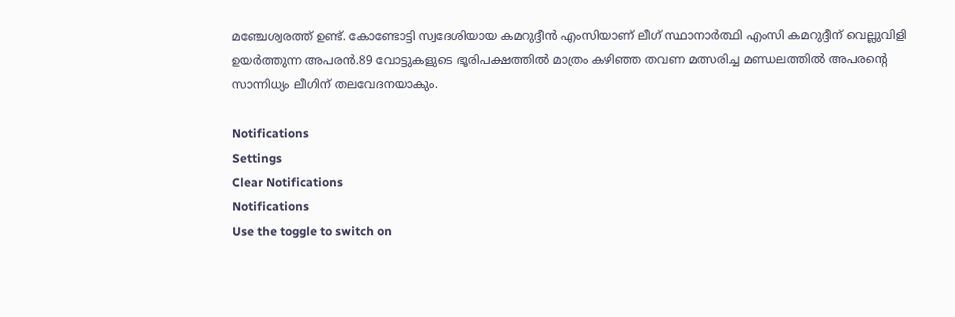മഞ്ചേശ്വരത്ത് ഉണ്ട്. കോണ്ടോട്ടി സ്വദേശിയായ കമറുദ്ദീൻ എംസിയാണ് ലീഗ് സ്ഥാനാർത്ഥി എംസി കമറുദ്ദീന് വെല്ലുവിളി ഉയര്‍ത്തുന്ന അപരൻ.89 വോട്ടുകളുടെ ഭൂരിപക്ഷത്തില്‍ മാത്രം കഴിഞ്ഞ തവണ മത്സരിച്ച മണ്ഡലത്തില്‍ അപരന്‍റെ സാന്നിധ്യം ലീഗിന് തലവേദനയാകും.

Notifications
Settings
Clear Notifications
Notifications
Use the toggle to switch on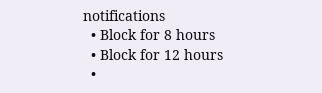notifications
  • Block for 8 hours
  • Block for 12 hours
  •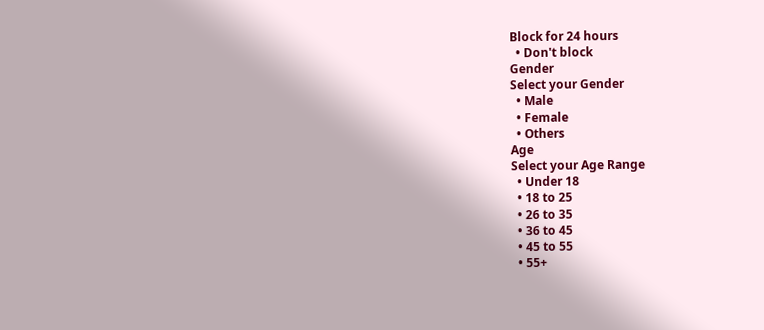Block for 24 hours
  • Don't block
Gender
Select your Gender
  • Male
  • Female
  • Others
Age
Select your Age Range
  • Under 18
  • 18 to 25
  • 26 to 35
  • 36 to 45
  • 45 to 55
  • 55+